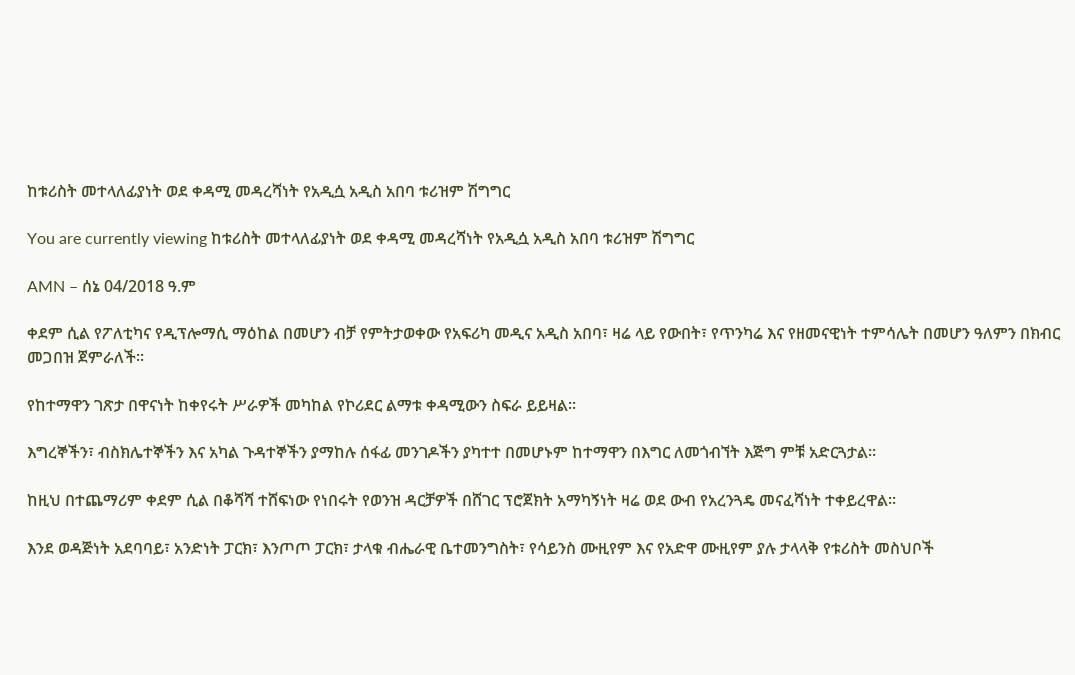ከቱሪስት መተላለፊያነት ወደ ቀዳሚ መዳረሻነት የአዲሷ አዲስ አበባ ቱሪዝም ሽግግር

You are currently viewing ከቱሪስት መተላለፊያነት ወደ ቀዳሚ መዳረሻነት የአዲሷ አዲስ አበባ ቱሪዝም ሽግግር

AMN – ሰኔ 04/2018 ዓ.ም

ቀደም ሲል የፖለቲካና የዲፕሎማሲ ማዕከል በመሆን ብቻ የምትታወቀው የአፍሪካ መዲና አዲስ አበባ፣ ዛሬ ላይ የውበት፣ የጥንካሬ እና የዘመናዊነት ተምሳሌት በመሆን ዓለምን በክብር መጋበዝ ጀምራለች።

የከተማዋን ገጽታ በዋናነት ከቀየሩት ሥራዎች መካከል የኮሪደር ልማቱ ቀዳሚውን ስፍራ ይይዛል።

እግረኞችን፣ ብስክሌተኞችን እና አካል ጉዳተኞችን ያማከሉ ሰፋፊ መንገዶችን ያካተተ በመሆኑም ከተማዋን በእግር ለመጎብኘት እጅግ ምቹ አድርጓታል።

ከዚህ በተጨማሪም ቀደም ሲል በቆሻሻ ተሸፍነው የነበሩት የወንዝ ዳርቻዎች በሸገር ፕሮጀክት አማካኝነት ዛሬ ወደ ውብ የአረንጓዴ መናፈሻነት ተቀይረዋል።

እንደ ወዳጅነት አደባባይ፣ አንድነት ፓርክ፣ እንጦጦ ፓርክ፣ ታላቁ ብሔራዊ ቤተመንግስት፣ የሳይንስ ሙዚየም እና የአድዋ ሙዚየም ያሉ ታላላቅ የቱሪስት መስህቦች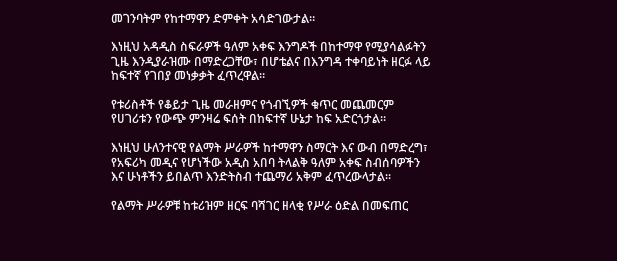መገንባትም የከተማዋን ድምቀት አሳድገውታል።

እነዚህ አዳዲስ ስፍራዎች ዓለም አቀፍ እንግዶች በከተማዋ የሚያሳልፉትን ጊዜ እንዲያራዝሙ በማድረጋቸው፣ በሆቴልና በእንግዳ ተቀባይነት ዘርፉ ላይ ከፍተኛ የገበያ መነቃቃት ፈጥረዋል።

የቱሪስቶች የቆይታ ጊዜ መራዘምና የጎብኚዎች ቁጥር መጨመርም የሀገሪቱን የውጭ ምንዛሬ ፍሰት በከፍተኛ ሁኔታ ከፍ አድርጎታል።

እነዚህ ሁለንተናዊ የልማት ሥራዎች ከተማዋን ስማርት እና ውብ በማድረግ፣ የአፍሪካ መዲና የሆነችው አዲስ አበባ ትላልቅ ዓለም አቀፍ ስብሰባዎችን እና ሁነቶችን ይበልጥ እንድትስብ ተጨማሪ አቅም ፈጥረውላታል።

የልማት ሥራዎቹ ከቱሪዝም ዘርፍ ባሻገር ዘላቂ የሥራ ዕድል በመፍጠር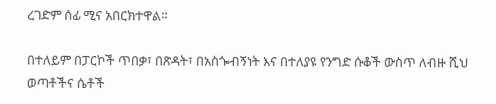ረገድም ሰፊ ሚና አበርክተዋል።

በተለይም በፓርኮች ጥበቃ፣ በጽዳት፣ በአስጐብኝነት እና በተለያዩ የንግድ ሱቆች ውስጥ ለብዙ ሺህ ወጣቶችና ሴቶች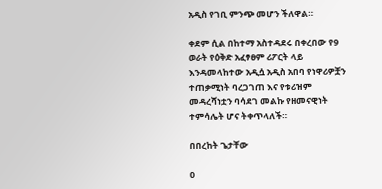አዲስ የገቢ ምንጭ መሆን ችለዋል።

ቀደም ሲል በከተማ አስተዳደሩ በቀረበው የ9 ወራት የዕቅድ አፈፃፀም ሪፖርት ላይ እንዳመላከተው አዲሷ አዲስ አበባ የነዋሪዎቿን ተጠቃሚነት ባረጋገጠ እና የቱሪዝም መዳረሻነቷን ባሳደገ መልኩ የዘመናዊነት ተምሳሌት ሆና ትቀጥላለች።

በበረከት ጌታቸው

0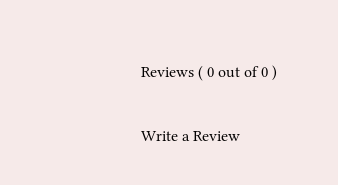Reviews ( 0 out of 0 )

Write a Review